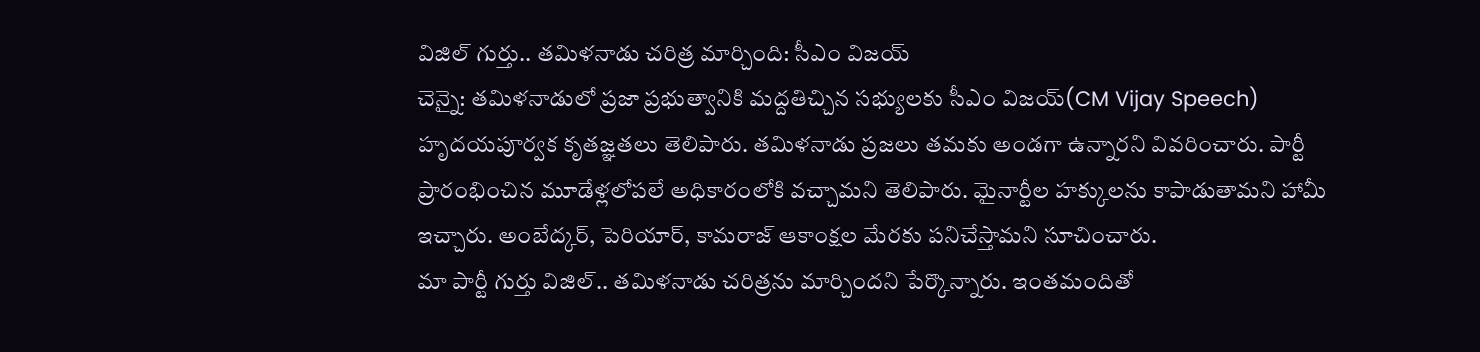విజిల్ గుర్తు.. తమిళనాడు చరిత్ర మార్చింది: సీఎం విజయ్
చెన్నై: తమిళనాడులో ప్రజా ప్రభుత్వానికి మద్దతిచ్చిన సభ్యులకు సీఎం విజయ్(CM Vijay Speech) హృదయపూర్వక కృతజ్ఞతలు తెలిపారు. తమిళనాడు ప్రజలు తమకు అండగా ఉన్నారని వివరించారు. పార్టీ ప్రారంభించిన మూడేళ్లలోపలే అధికారంలోకి వచ్చామని తెలిపారు. మైనార్టీల హక్కులను కాపాడుతామని హామీ ఇచ్చారు. అంబేద్కర్, పెరియార్, కామరాజ్ ఆకాంక్షల మేరకు పనిచేస్తామని సూచించారు.
మా పార్టీ గుర్తు విజిల్.. తమిళనాడు చరిత్రను మార్చిందని పేర్కొన్నారు. ఇంతమందితో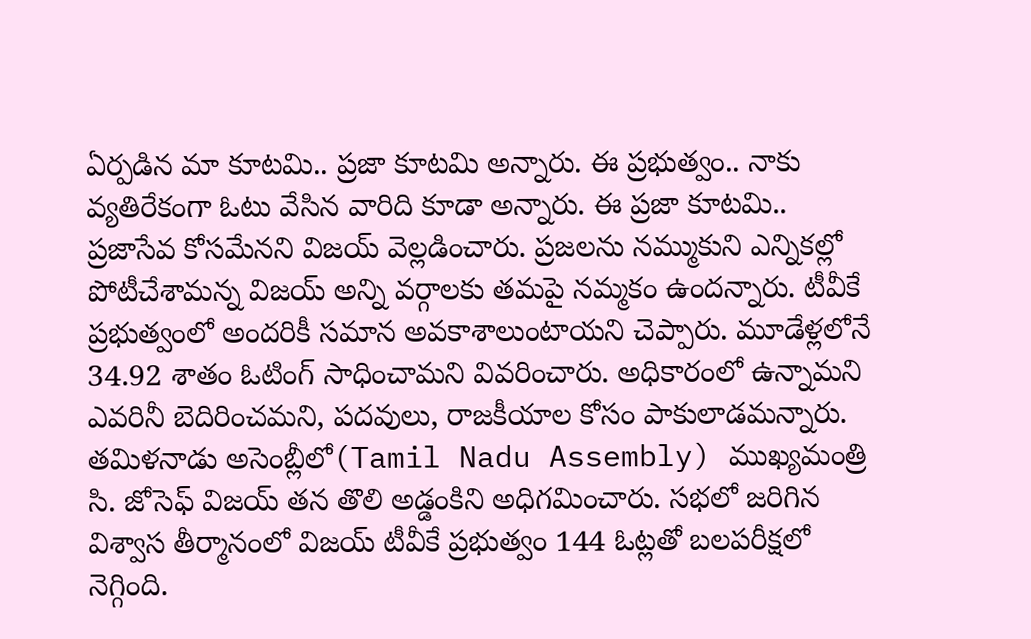ఏర్పడిన మా కూటమి.. ప్రజా కూటమి అన్నారు. ఈ ప్రభుత్వం.. నాకు వ్యతిరేకంగా ఓటు వేసిన వారిది కూడా అన్నారు. ఈ ప్రజా కూటమి.. ప్రజాసేవ కోసమేనని విజయ్ వెల్లడించారు. ప్రజలను నమ్ముకుని ఎన్నికల్లో పోటీచేశామన్న విజయ్ అన్ని వర్గాలకు తమపై నమ్మకం ఉందన్నారు. టీవీకే ప్రభుత్వంలో అందరికీ సమాన అవకాశాలుంటాయని చెప్పారు. మూడేళ్లలోనే 34.92 శాతం ఓటింగ్ సాధించామని వివరించారు. అధికారంలో ఉన్నామని ఎవరినీ బెదిరించమని, పదవులు, రాజకీయాల కోసం పాకులాడమన్నారు.
తమిళనాడు అసెంబ్లీలో(Tamil Nadu Assembly) ముఖ్యమంత్రి సి. జోసెఫ్ విజయ్ తన తొలి అడ్డంకిని అధిగమించారు. సభలో జరిగిన విశ్వాస తీర్మానంలో విజయ్ టీవీకే ప్రభుత్వం 144 ఓట్లతో బలపరీక్షలో నెగ్గింది.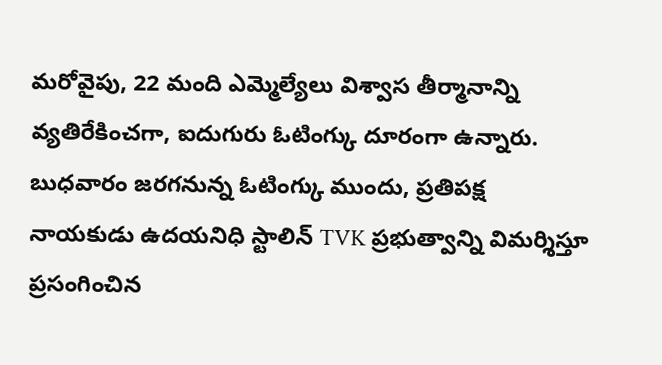మరోవైపు, 22 మంది ఎమ్మెల్యేలు విశ్వాస తీర్మానాన్ని వ్యతిరేకించగా, ఐదుగురు ఓటింగ్కు దూరంగా ఉన్నారు. బుధవారం జరగనున్న ఓటింగ్కు ముందు, ప్రతిపక్ష నాయకుడు ఉదయనిధి స్టాలిన్ TVK ప్రభుత్వాన్ని విమర్శిస్తూ ప్రసంగించిన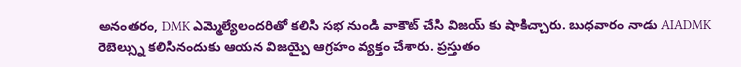అనంతరం, DMK ఎమ్మెల్యేలందరితో కలిసి సభ నుండి వాకౌట్ చేసి విజయ్ కు షాకిచ్చారు. బుధవారం నాడు AIADMK రెబెల్స్ను కలిసినందుకు ఆయన విజయ్పై ఆగ్రహం వ్యక్తం చేశారు. ప్రస్తుతం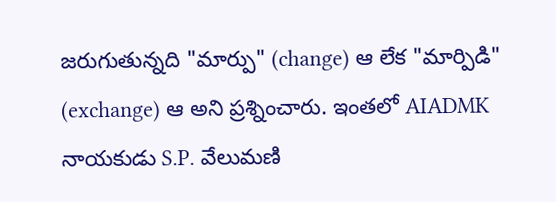జరుగుతున్నది "మార్పు" (change) ఆ లేక "మార్పిడి" (exchange) ఆ అని ప్రశ్నించారు. ఇంతలో AIADMK నాయకుడు S.P. వేలుమణి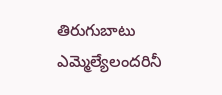తిరుగుబాటు ఎమ్మెల్యేలందరినీ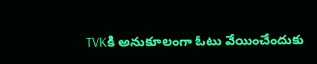TVKకి అనుకూలంగా ఓటు వేయించేందుకు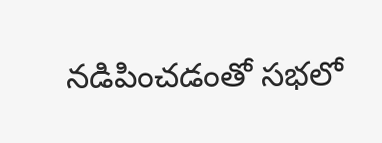నడిపించడంతో సభలో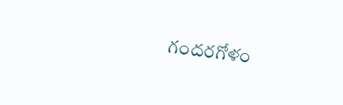గందరగోళం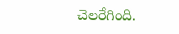చెలరేగింది.